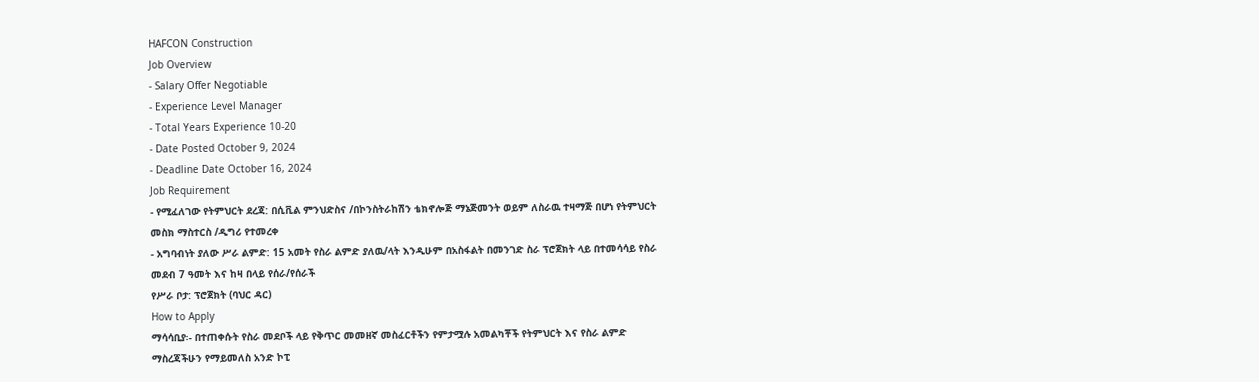HAFCON Construction
Job Overview
- Salary Offer Negotiable
- Experience Level Manager
- Total Years Experience 10-20
- Date Posted October 9, 2024
- Deadline Date October 16, 2024
Job Requirement
- የሚፈለገው የትምህርት ደረጃ: በሲቪል ምንህድስና /በኮንስትራከሽን ቴክኖሎጅ ማኔጅመንት ወይም ለስራዉ ተዛማጅ በሆነ የትምህርት መስክ ማስተርስ /ዲግሪ የተመረቀ
- አግባብነት ያለው ሥራ ልምድ: 15 አመት የስራ ልምድ ያለዉ/ላት እንዲሁም በአስፋልት በመንገድ ስራ ፕሮጀክት ላይ በተመሳሳይ የስራ መደብ 7 ዓመት እና ከዛ በላይ የሰራ/የሰራች
የሥራ ቦታ: ፕሮጀክት (ባህር ዳር)
How to Apply
ማሳሳቢያ፡- በተጠቀሱት የስራ መደቦች ላይ የቅጥር መመዘኛ መስፈርቶችን የምታሟሉ አመልካቾች የትምህርት እና የስራ ልምድ ማስረጃችሁን የማይመለስ አንድ ኮፒ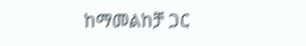ከማመልከቻ ጋር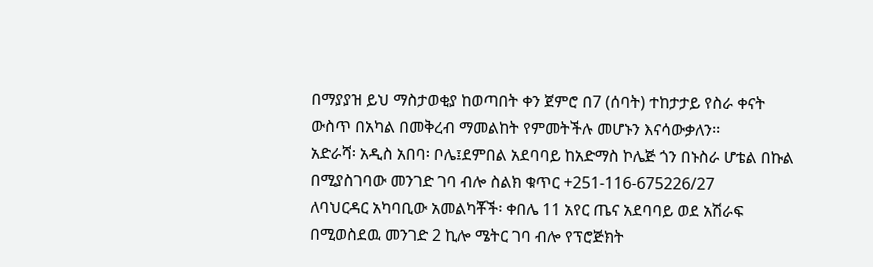በማያያዝ ይህ ማስታወቂያ ከወጣበት ቀን ጀምሮ በ7 (ሰባት) ተከታታይ የስራ ቀናት ውስጥ በአካል በመቅረብ ማመልከት የምመትችሉ መሆኑን እናሳውቃለን፡፡
አድራሻ፡ አዲስ አበባ፡ ቦሌ፤ደምበል አደባባይ ከአድማስ ኮሌጅ ጎን በኑስራ ሆቴል በኩል በሚያስገባው መንገድ ገባ ብሎ ስልክ ቁጥር +251-116-675226/27
ለባህርዳር አካባቢው አመልካቾች፡ ቀበሌ 11 አየር ጤና አደባባይ ወደ አሽራፍ በሚወስደዉ መንገድ 2 ኪሎ ሜትር ገባ ብሎ የፕሮጅክት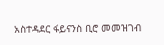አስተዳደር ፋይናንስ ቢሮ መመዝገብ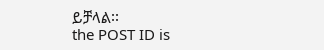ይቻላል፡፡
the POST ID is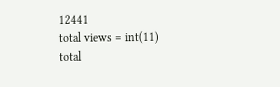12441
total views = int(11)
total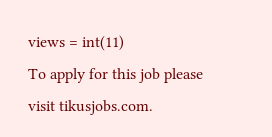views = int(11)
To apply for this job please visit tikusjobs.com.